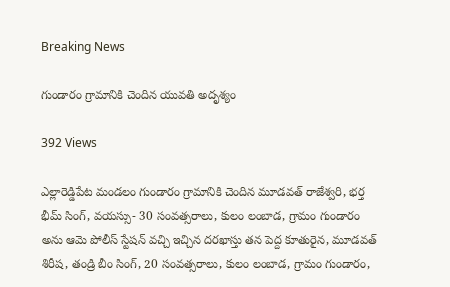Breaking News

గుండారం గ్రామానికి చెందిన యువతి అదృశ్యం

392 Views

ఎల్లారెడ్డిపేట మండలం గుండారం గ్రామానికి చెందిన మూడవత్ రాజేశ్వరి, భర్త భీమ్ సింగ్, వయస్సు- 30 సంవత్సరాలు, కులం లంబాడ, గ్రామం గుండారం అను ఆమె పోలీస్ స్టేషన్ వచ్చి ఇచ్చిన దరఖాస్తు తన పెద్ద కూతురైన, మూడవత్ శిరీష, తండ్రి బీం సింగ్, 20 సంవత్సరాలు, కులం లంబాడ, గ్రామం గుండారం,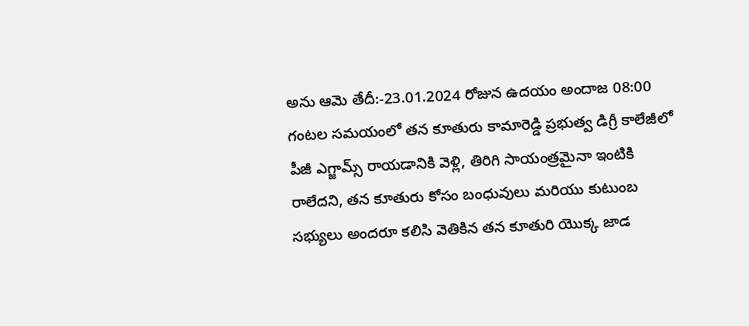అను ఆమె తేదీ:-23.01.2024 రోజున ఉదయం అందాజ 08:00 గంటల సమయంలో తన కూతురు కామారెడ్డి ప్రభుత్వ డిగ్రీ కాలేజీలో పీజీ ఎగ్జామ్స్ రాయడానికి వెళ్లి, తిరిగి సాయంత్రమైనా ఇంటికి రాలేదని, తన కూతురు కోసం బంధువులు మరియు కుటుంబ సభ్యులు అందరూ కలిసి వెతికిన తన కూతురి యొక్క జాడ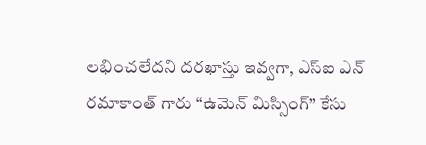లభించలేదని దరఖాస్తు ఇవ్వగా, ఎస్ఐ ఎన్ రమాకాంత్ గారు “ఉమెన్ మిస్సింగ్” కేసు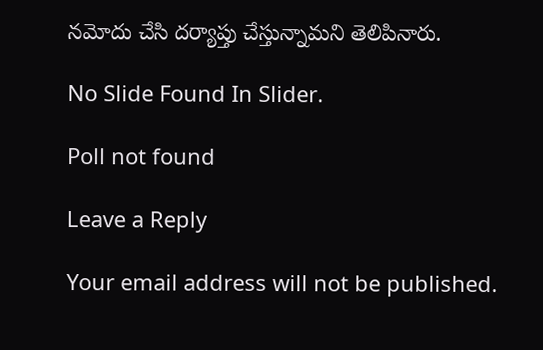నమోదు చేసి దర్యాప్తు చేస్తున్నామని తెలిపినారు.

No Slide Found In Slider.

Poll not found

Leave a Reply

Your email address will not be published.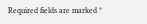Required fields are marked *